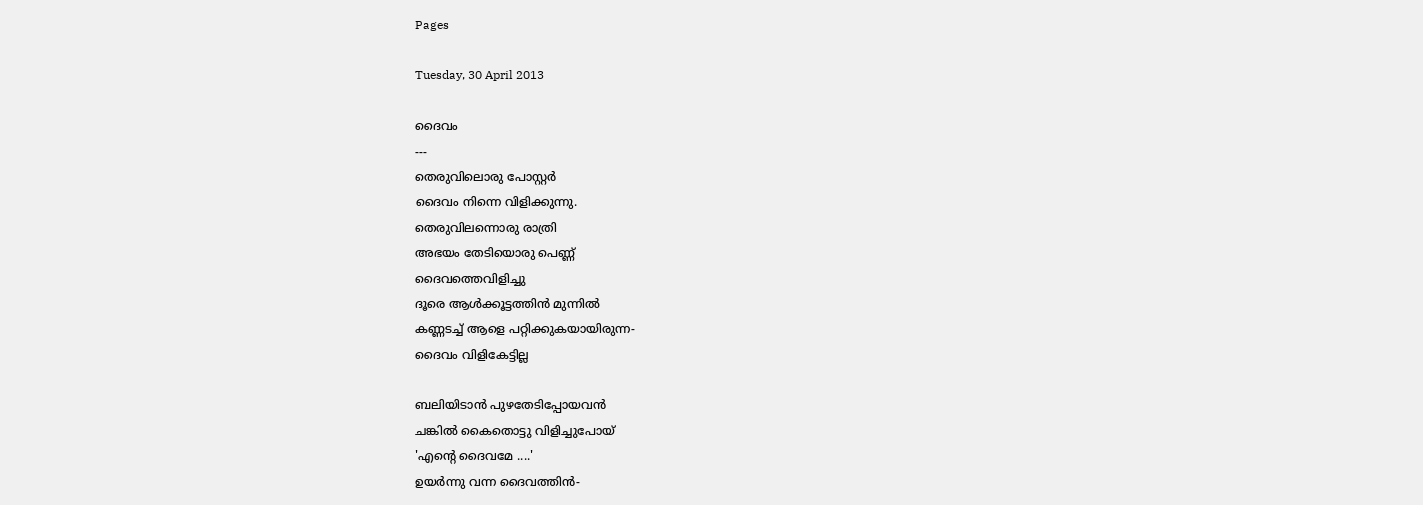Pages

Tuesday, 30 April 2013

ദൈവം
---
തെരുവിലൊരു പോസ്റ്റര്‍
ദൈവം നിന്നെ വിളിക്കുന്നു.
തെരുവിലന്നൊരു രാത്രി
അഭയം തേടിയൊരു പെണ്ണ് ‍
ദൈവത്തെവിളിച്ചു
ദൂരെ ആള്‍ക്കൂട്ടത്തിന്‍ മുന്നില്‍
കണ്ണടച്ച് ആളെ പറ്റിക്കുകയായിരുന്ന-
ദൈവം വിളികേട്ടില്ല

ബലിയിടാന്‍ പുഴതേടിപ്പോയവന്‍
ചങ്കില്‍ കൈതൊട്ടു വിളിച്ചുപോയ്‌
'എന്‍റെ ദൈവമേ ....'
ഉയര്‍ന്നു വന്ന ദൈവത്തിന്‍-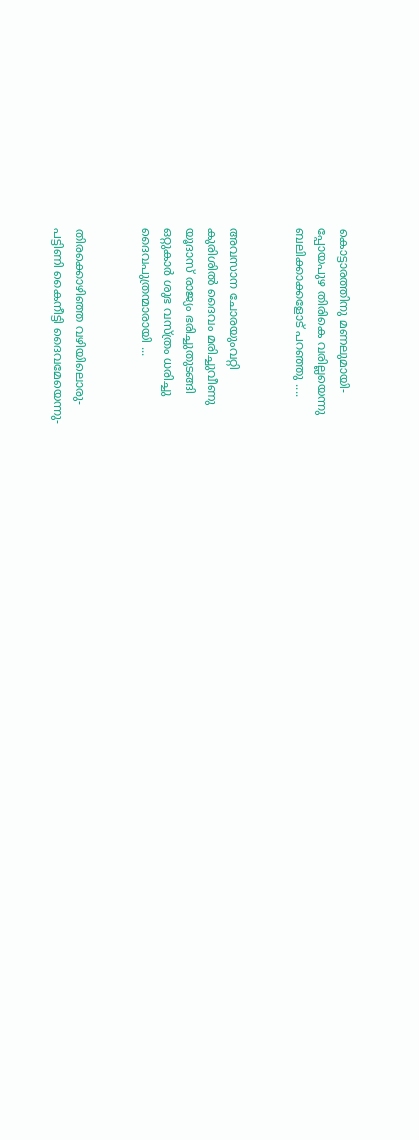കൊട്ടാരത്തിനു മണലുമായി-
പ്പോയപുഴ തിരികെ വരില്ലയെന്നു
ബലിക്കാക്കളോട് പറഞ്ഞു ....


അവസാന ചോരയുംവറ്റി
കുരിശില്‍ ദൈവം മരിച്ചുവീണു
യൂദാസ് രാജ്യം ഭരിച്ചുതുടങ്ങി
ഒറ്റുകാര്‍ ശുഭ വസ്ത്രം ധരിച്ചു
ദൈവപുത്രന്മാരായി ...


തിരക്കൊഴിഞ്ഞ വഴിയിലൊരു-
പട്ടിണി കൈനീട്ടി ദൈവമേയെന്നു-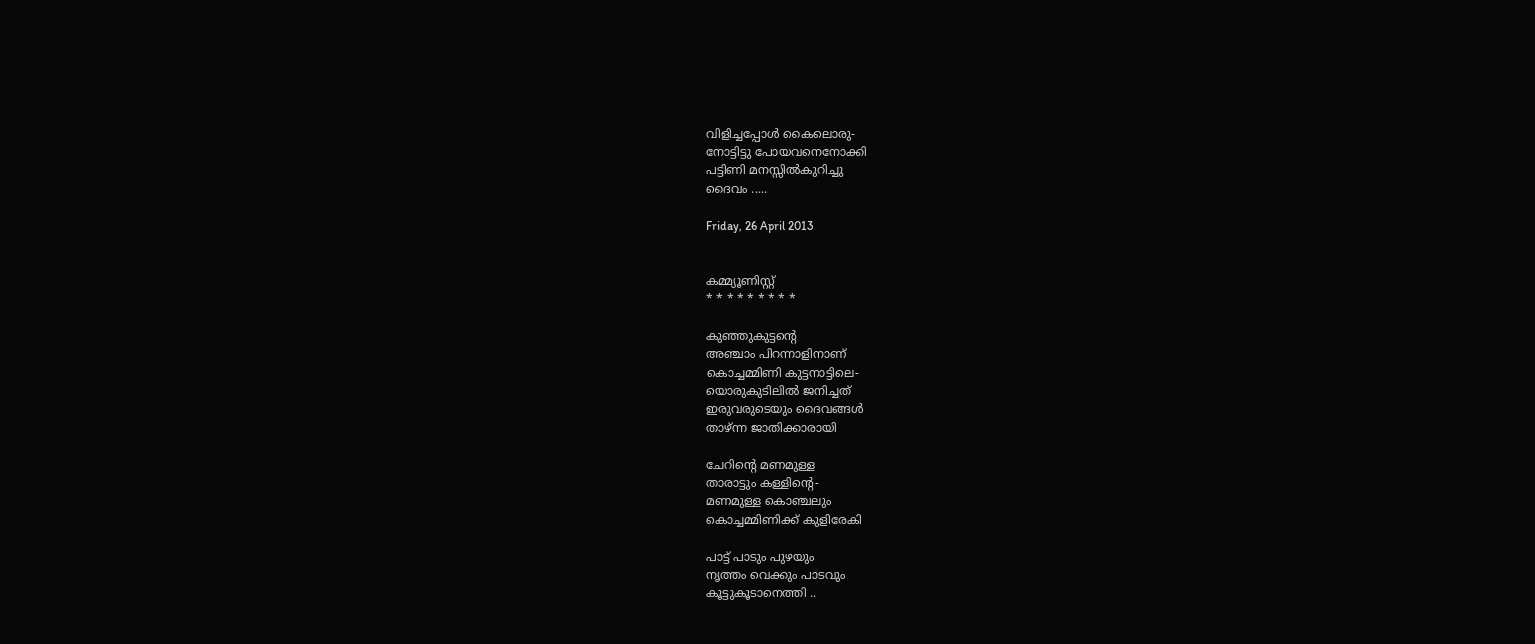വിളിച്ചപ്പോള്‍ കൈലൊരു-
നോട്ടിട്ടു പോയവനെനോക്കി
പട്ടിണി മനസ്സില്‍കുറിച്ചു
ദൈവം .....

Friday, 26 April 2013


കമ്മ്യൂണിസ്റ്റ്
* * * * * * * * *

കുഞ്ഞുകുട്ടന്‍റെ
അഞ്ചാം പിറന്നാളിനാണ്
കൊച്ചമ്മിണി കുട്ടനാട്ടിലെ-
യൊരുകുടിലില്‍ ജനിച്ചത്‌
ഇരുവരുടെയും ദൈവങ്ങള്‍
താഴ്ന്ന ജാതിക്കാരായി

ചേറിന്റെ മണമുള്ള
താരാട്ടും കള്ളിന്റെ-
മണമുള്ള കൊഞ്ചലും
കൊച്ചമ്മിണിക്ക് കുളിരേകി

പാട്ട് പാടും പുഴയും
നൃത്തം വെക്കും പാടവും
കൂട്ടുകൂടാനെത്തി ..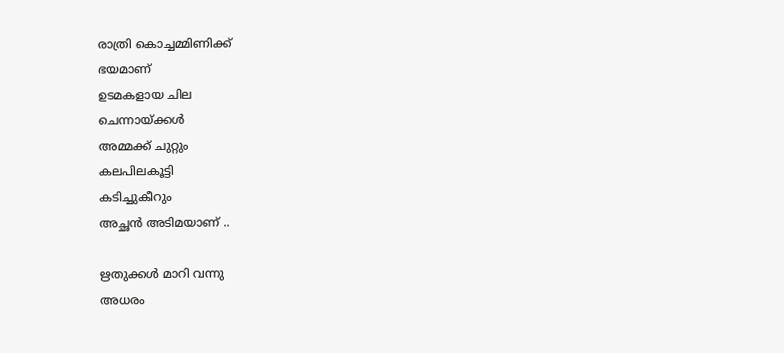രാത്രി കൊച്ചമ്മിണിക്ക്
ഭയമാണ്
ഉടമകളായ ചില
ചെന്നായ്ക്കള്‍
അമ്മക്ക് ചുറ്റും
കലപിലകൂട്ടി
കടിച്ചുകീറും
അച്ഛന്‍ അടിമയാണ് ..

ഋതുക്കള്‍ മാറി വന്നു
അധരം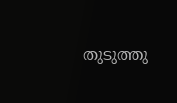തുടുത്തു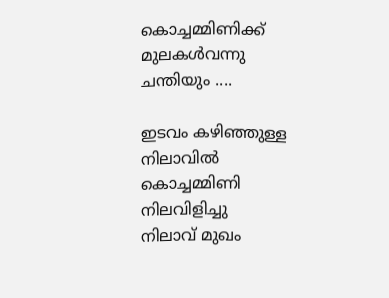കൊച്ചമ്മിണിക്ക്
മുലകള്‍വന്നു
ചന്തിയും ....

ഇടവം കഴിഞ്ഞുള്ള
നിലാവില്‍
കൊച്ചമ്മിണി നിലവിളിച്ചു
നിലാവ് മുഖം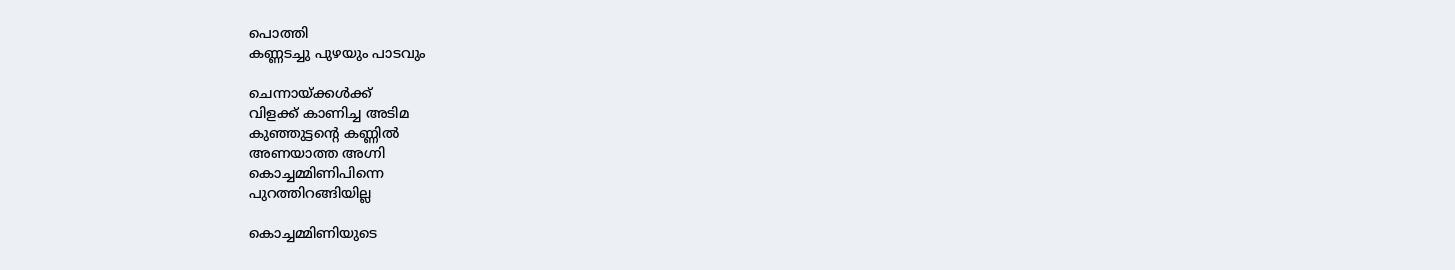പൊത്തി
കണ്ണടച്ചു പുഴയും പാടവും

ചെന്നായ്ക്കള്‍ക്ക്
വിളക്ക് കാണിച്ച അടിമ
കുഞ്ഞുട്ടന്‍റെ കണ്ണില്‍
അണയാത്ത അഗ്നി
കൊച്ചമ്മിണിപിന്നെ
പുറത്തിറങ്ങിയില്ല

കൊച്ചമ്മിണിയുടെ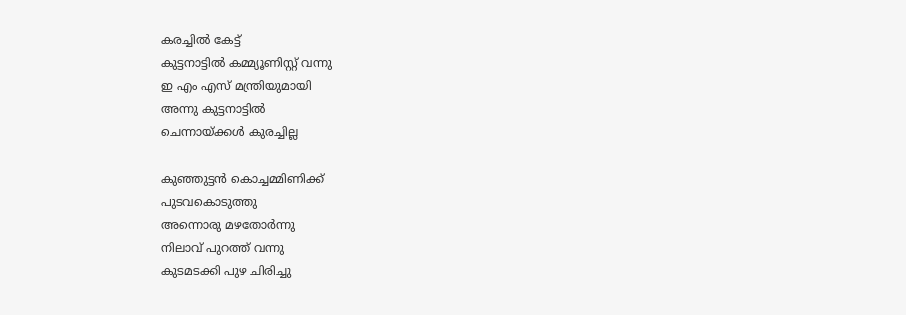കരച്ചില്‍ കേട്ട്
കുട്ടനാട്ടില്‍ കമ്മ്യൂണിസ്റ്റ്‌ വന്നു
ഇ എം എസ് മന്ത്രിയുമായി
അന്നു കുട്ടനാട്ടില്‍
ചെന്നായ്ക്കള്‍ കുരച്ചില്ല

കുഞ്ഞുട്ടന്‍ കൊച്ചമ്മിണിക്ക്
പുടവകൊടുത്തു
അന്നൊരു മഴതോര്‍ന്നു
നിലാവ് പുറത്ത് വന്നു
കുടമടക്കി പുഴ ചിരിച്ചു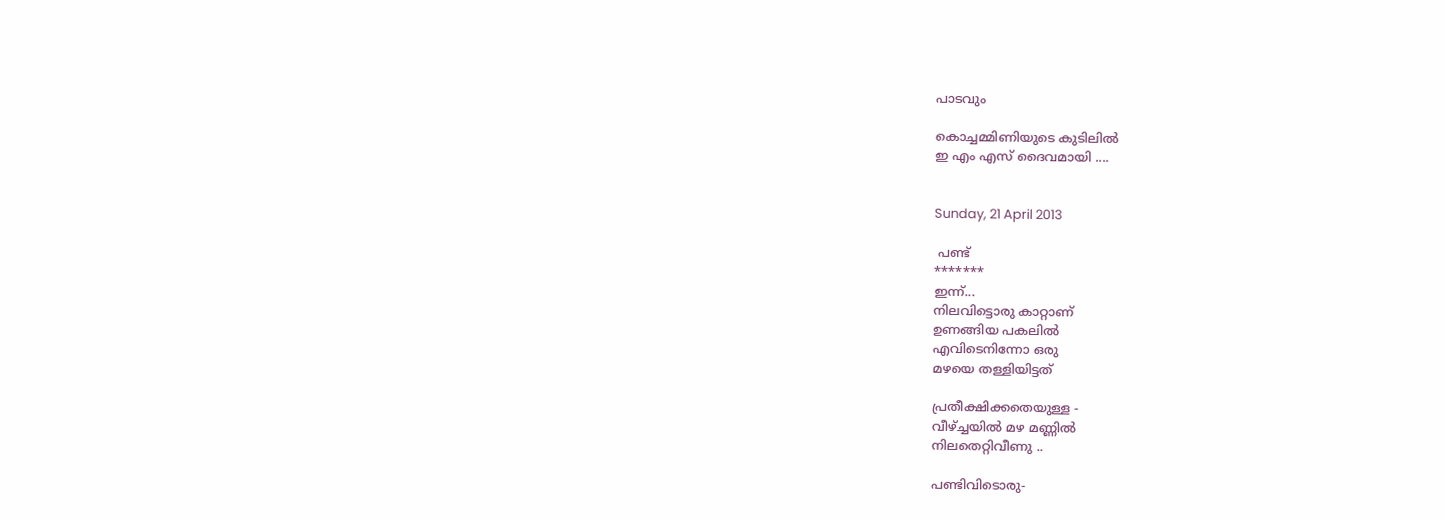പാടവും

കൊച്ചമ്മിണിയുടെ കുടിലില്‍
ഇ എം എസ് ദൈവമായി ....


Sunday, 21 April 2013

 പണ്ട്
*******
ഇന്ന്...
നിലവിട്ടൊരു കാറ്റാണ്
ഉണങ്ങിയ പകലില്‍
എവിടെനിന്നോ ഒരു
മഴയെ തള്ളിയിട്ടത്

പ്രതീക്ഷിക്കതെയുള്ള -
വീഴ്ച്ചയില്‍ മഴ മണ്ണില്‍
നിലതെറ്റിവീണു ..

പണ്ടിവിടൊരു-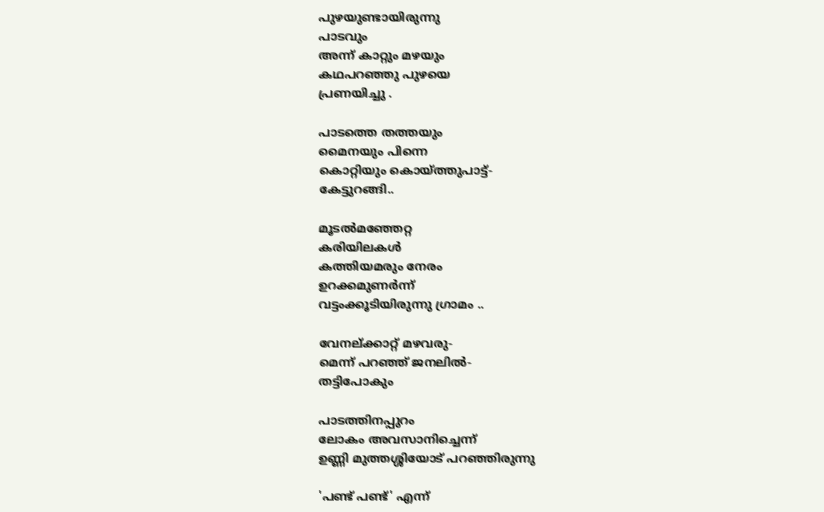പുഴയുണ്ടായിരുന്നു
പാടവും
അന്ന് കാറ്റും മഴയും
കഥപറഞ്ഞു പുഴയെ
പ്രണയിച്ചു .

പാടത്തെ തത്തയും
മൈനയും പിന്നെ
കൊറ്റിയും കൊയ്ത്തുപാട്ട്-
കേട്ടുറങ്ങി..

മൂടല്‍മഞ്ഞേറ്റ
കരിയിലകള്‍
കത്തിയമരും നേരം
ഉറക്കമുണര്‍ന്ന്
വട്ടംക്കൂടിയിരുന്നു ഗ്രാമം ..

വേനല്ക്കാറ്റ്‌ മഴവരു-
മെന്ന് പറഞ്ഞ് ജനലില്‍-
തട്ടിപോകും

പാടത്തിനപ്പുറം
ലോകം അവസാനിച്ചെന്ന്
ഉണ്ണി മുത്തശ്ശിയോട് പറഞ്ഞിരുന്നു

'പണ്ട് പണ്ട്' എന്ന്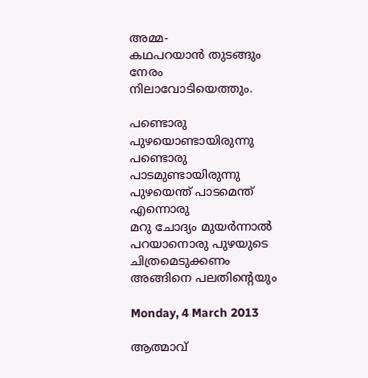അമ്മ-
കഥപറയാന്‍ തുടങ്ങും നേരം
നിലാവോടിയെത്തും.

പണ്ടൊരു പുഴയൊണ്ടായിരുന്നു
പണ്ടൊരു പാടമുണ്ടായിരുന്നു
പുഴയെന്ത് പാടമെന്ത് എന്നൊരു
മറു ചോദ്യം മുയര്‍ന്നാല്‍
പറയാനൊരു പുഴയുടെ
ചിത്രമെടുക്കണം
അങ്ങിനെ പലതിന്‍റെയും

Monday, 4 March 2013

ആത്മാവ്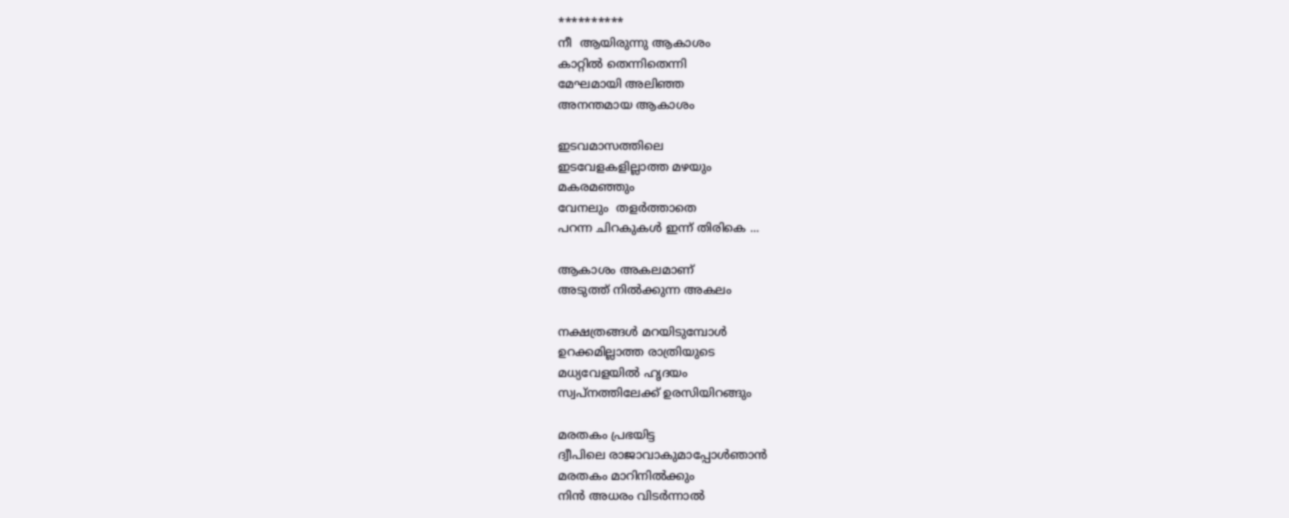**********
നീ  ആയിരുന്നു ആകാശം
കാറ്റില്‍ തെന്നിതെന്നി
മേഘമായി അലിഞ്ഞ
അനന്തമായ ആകാശം

ഇടവമാസത്തിലെ
ഇടവേളകളില്ലാത്ത മഴയും
മകരമഞ്ഞും
വേനലും  തളര്‍ത്താതെ
പറന്ന ചിറകുകള്‍ ഇന്ന് തിരികെ ...

ആകാശം അകലമാണ്
അടുത്ത് നില്‍ക്കുന്ന അകലം

നക്ഷത്രങ്ങള്‍ മറയിടുമ്പോള്‍
ഉറക്കമില്ലാത്ത രാത്രിയുടെ
മധ്യവേളയില്‍ ഹൃദയം
സ്വപ്നത്തിലേക്ക് ഉരസിയിറങ്ങും

മരതകം പ്രഭയിട്ട
ദ്വീപിലെ രാജാവാകുമാപ്പോള്‍ഞാന്‍
മരതകം മാറിനില്‍ക്കും
നിന്‍ അധരം വിടര്‍ന്നാല്‍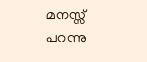മനസ്സ് പറന്നു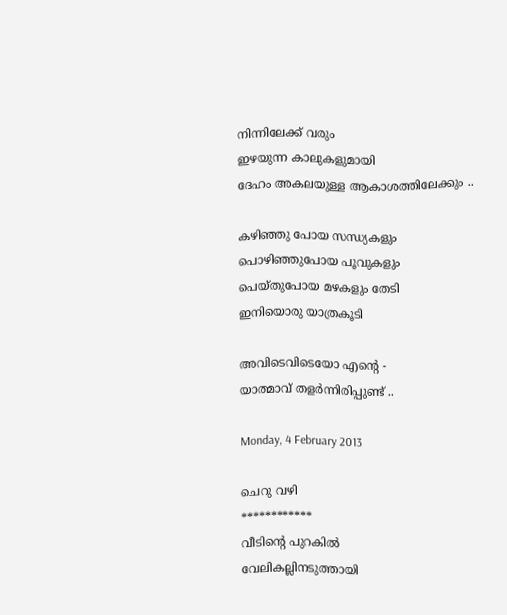നിന്നിലേക്ക്‌ വരും
ഇഴയുന്ന കാലുകളുമായി
ദേഹം അകലയുള്ള ആകാശത്തിലേക്കും ..

കഴിഞ്ഞു പോയ സന്ധ്യകളും
പൊഴിഞ്ഞുപോയ പൂവുകളും
പെയ്തുപോയ മഴകളും തേടി
ഇനിയൊരു യാത്രകൂടി

അവിടെവിടെയോ എന്‍റെ -
യാത്മാവ് തളര്‍ന്നിരിപ്പുണ്ട് ..

Monday, 4 February 2013

ചെറു വഴി
************
വീടിന്റെ പുറകില്‍
വേലികല്ലിനടുത്തായി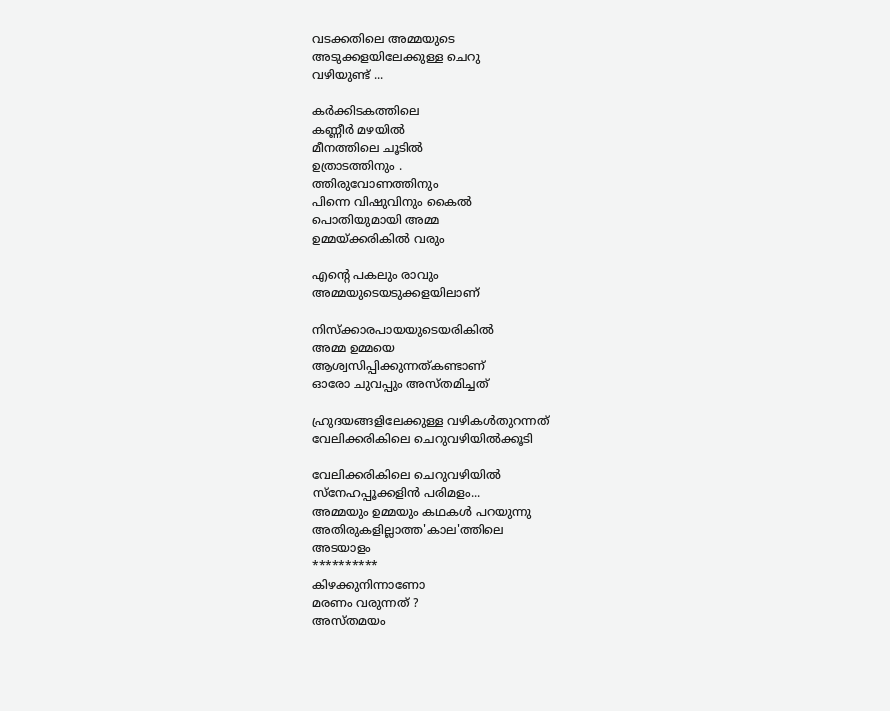വടക്കതിലെ അമ്മയുടെ
അടുക്കളയിലേക്കുള്ള ചെറു
വഴിയുണ്ട് ...

കര്‍ക്കിടകത്തിലെ
കണ്ണീര്‍ മഴയില്‍
മീനത്തിലെ ചൂടില്‍
ഉത്രാടത്തിനും .
ത്തിരുവോണത്തിനും
പിന്നെ വിഷുവിനും കൈല്‍
പൊതിയുമായി അമ്മ
ഉമ്മയ്ക്കരികില്‍ വരും

എന്റെ പകലും രാവും
അമ്മയുടെയടുക്കളയിലാണ്

നിസ്ക്കാരപായയുടെയരികില്‍
അമ്മ ഉമ്മയെ
ആശ്വസിപ്പിക്കുന്നത്‌കണ്ടാണ്‌
ഓരോ ചുവപ്പും അസ്തമിച്ചത്

ഹ്രുദയങ്ങളിലേക്കുള്ള വഴികള്‍തുറന്നത്
വേലിക്കരികിലെ ചെറുവഴിയില്‍ക്കൂടി

വേലിക്കരികിലെ ചെറുവഴിയില്‍
സ്നേഹപ്പൂക്കളിന്‍ പരിമളം...
അമ്മയും ഉമ്മയും കഥകള്‍ പറയുന്നു
അതിരുകളില്ലാത്ത'കാല'ത്തിലെ
അടയാളം
**********
കിഴക്കുനിന്നാണോ
മരണം വരുന്നത് ?
അസ്തമയം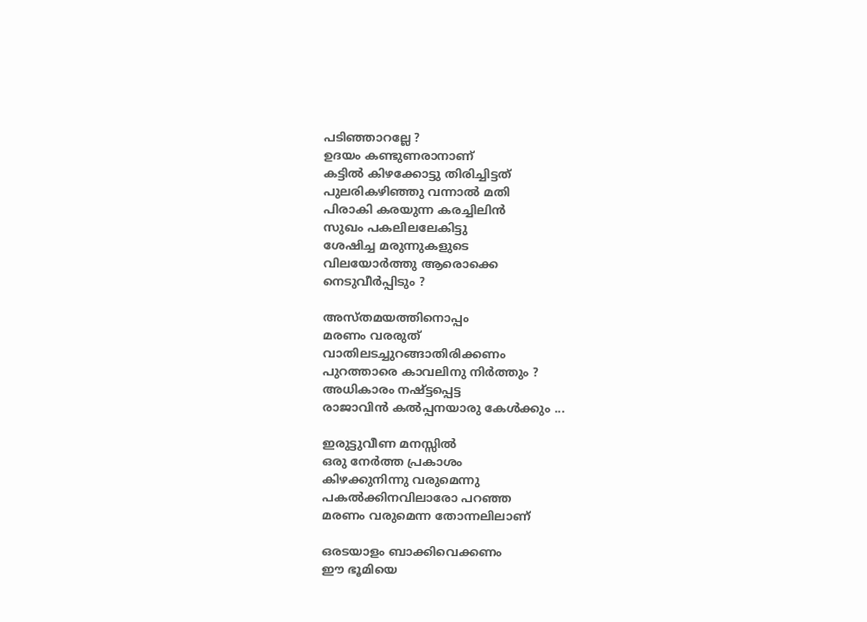പടിഞ്ഞാറല്ലേ ?
ഉദയം കണ്ടുണരാനാണ്
കട്ടില്‍ കിഴക്കോട്ടു തിരിച്ചിട്ടത്
പുലരികഴിഞ്ഞു വന്നാല്‍ മതി
പിരാകി കരയുന്ന കരച്ചിലിന്‍
സുഖം പകലിലലേകിട്ടു
ശേഷിച്ച മരുന്നുകളുടെ
വിലയോര്‍ത്തു ആരൊക്കെ
നെടുവീര്‍പ്പിടും ?

അസ്തമയത്തിനൊപ്പം
മരണം വരരുത്
വാതിലടച്ചുറങ്ങാതിരിക്കണം
പുറത്താരെ കാവലിനു നിര്‍ത്തും ?
അധികാരം നഷ്ട്ടപ്പെട്ട
രാജാവിന്‍ കല്‍പ്പനയാരു കേള്‍ക്കും ...

ഇരുട്ടുവീണ മനസ്സില്‍
ഒരു നേര്‍ത്ത പ്രകാശം
കിഴക്കുനിന്നു വരുമെന്നു
പകല്‍ക്കിനവിലാരോ പറഞ്ഞ
മരണം വരുമെന്ന തോന്നലിലാണ്

ഒരടയാളം ബാക്കിവെക്കണം
ഈ ഭൂമിയെ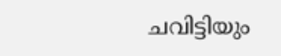ചവിട്ടിയും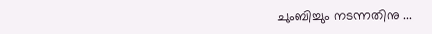ചുംബിച്ചും നടന്നതിനു ...